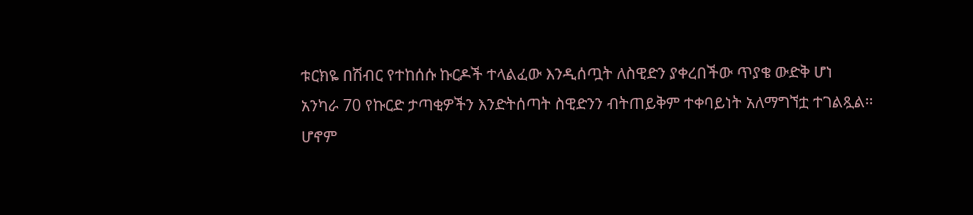ቱርክዬ በሽብር የተከሰሱ ኩርዶች ተላልፈው እንዲሰጧት ለስዊድን ያቀረበችው ጥያቄ ውድቅ ሆነ
አንካራ 70 የኩርድ ታጣቂዎችን እንድትሰጣት ስዊድንን ብትጠይቅም ተቀባይነት አለማግኘቷ ተገልጿል፡፡
ሆኖም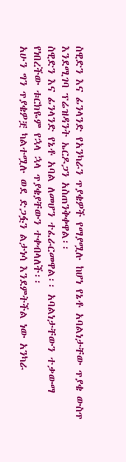ስዊድን እና ፊንላንድ የአንካራን ጥያቄዎች የማያሟሉ ከሆነ የኔቶ አባልነታቸው ጥያቄ ውስጥ እንደሚገባ ፕሬዝዳንት ኤርዶጋን አስጠንቅቀዋል፡፡
ስዊድን እና ፊንላንድ የኔቶ አባል ለመሆን ተፈራርመዋል፡፡ አባልነታቸውን ተቃውማ የነበረችው ቱርክዬም የኋላ ኋላ ጥያቄያቸውን ተቀብላለች፡፡
አሁን ግን ጥያቄዎቿ ካልተሟሉ ወደ ድጋፏን ልታነሳ እንደምትችል ነው አንካራ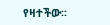የዛተችው፡፡